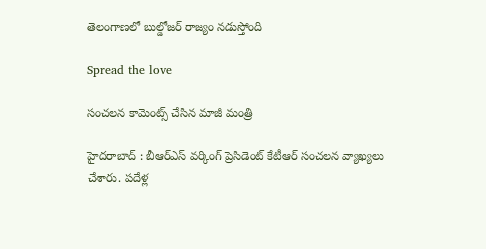తెలంగాణలో బుల్డోజర్ రాజ్యం నడుస్తోంది

Spread the love

సంచ‌ల‌న కామెంట్స్ చేసిన మాజీ మంత్రి

హైద‌రాబాద్ : బీఆర్ఎస్ వ‌ర్కింగ్ ప్రెసిడెంట్ కేటీఆర్ సంచ‌ల‌న వ్యాఖ్య‌లు చేశారు. పదేళ్ల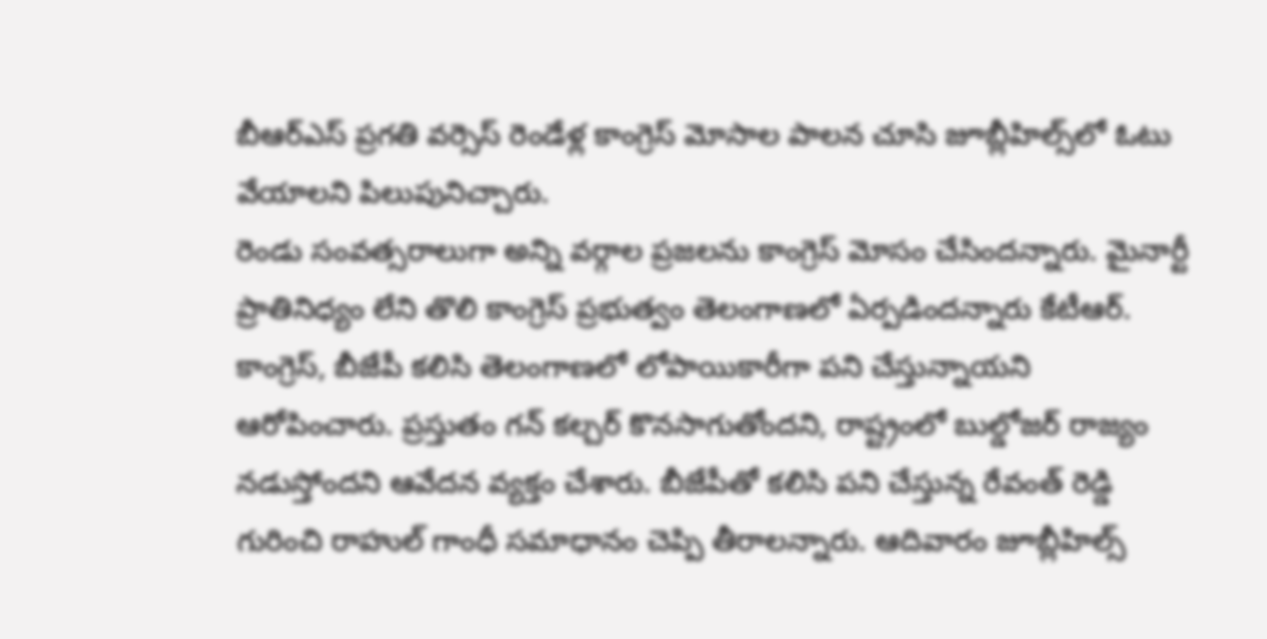బీఆర్‌ఎస్ ప్రగతి వర్సెస్ రెండేళ్ల కాంగ్రెస్ మోసాల పాలన చూసి జూబ్లీహిల్స్‌లో ఓటు వేయాలని పిలుపునిచ్చారు.
రెండు సంవత్సరాలుగా అన్ని వర్గాల ప్రజలను కాంగ్రెస్ మోసం చేసిందన్నారు. మైనార్టీ ప్రాతినిధ్యం లేని తొలి కాంగ్రెస్ ప్రభుత్వం తెలంగాణలో ఏర్పడిందన్నారు కేటీఆర్. కాంగ్రెస్, బీజేపీ కలిసి తెలంగాణలో లోపాయికారీగా పని చేస్తున్నాయని ఆరోపించారు. ప్ర‌స్తుతం గ‌న్ క‌ల్చ‌ర్ కొన‌సాగుతోంద‌ని, రాష్ట్రంలో బుల్డోజ‌ర్ రాజ్యం న‌డుస్తోంద‌ని ఆవేద‌న వ్య‌క్తం చేశారు. బీజేపీతో కలిసి పని చేస్తున్న రేవంత్ రెడ్డి గురించి రాహుల్ గాంధీ సమాధానం చెప్పి తీరాల‌న్నారు. ఆదివారం జూబ్లీహిల్స్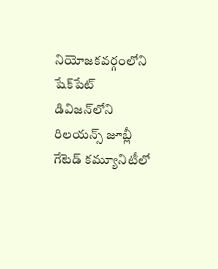నియోజకవర్గంలోని షేక్‌పేట్ డివిజన్‌లోని రిలయన్స్ జూబ్లీ గేటెడ్ కమ్యూనిటీలో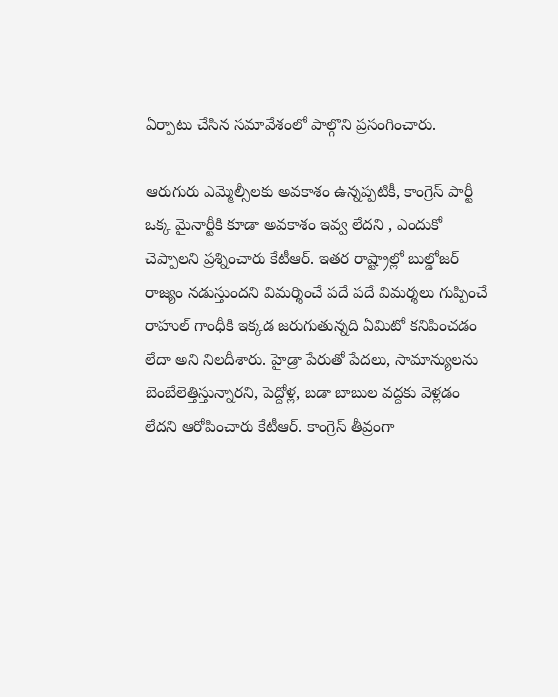ఏర్పాటు చేసిన సమావేశంలో పాల్గొని ప్ర‌సంగించారు.

ఆరుగురు ఎమ్మెల్సీలకు అవకాశం ఉన్నప్పటికీ, కాంగ్రెస్ పార్టీ ఒక్క మైనార్టీకి కూడా అవకాశం ఇవ్వ లేద‌ని , ఎందుకో చెప్పాల‌ని ప్ర‌శ్నించారు కేటీఆర్. ఇతర రాష్ట్రాల్లో బుల్డోజర్ రాజ్యం నడుస్తుందని విమర్శించే ప‌దే ప‌దే విమ‌ర్శ‌లు గుప్పించే రాహుల్ గాంధీకి ఇక్క‌డ జ‌రుగుతున్న‌ది ఏమిటో కనిపించ‌డం లేదా అని నిల‌దీశారు. హైడ్రా పేరుతో పేద‌లు, సామాన్యుల‌ను బెంబేలెత్తిస్తున్నారని, పెద్దోళ్ల‌, బ‌డా బాబుల వ‌ద్ద‌కు వెళ్ల‌డం లేద‌ని ఆరోపించారు కేటీఆర్. కాంగ్రెస్ తీవ్రంగా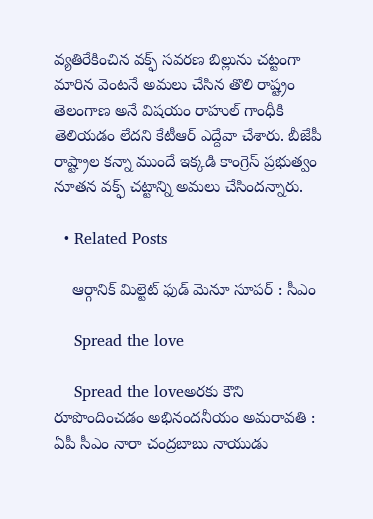వ్యతిరేకించిన వక్ఫ్ సవరణ బిల్లును చట్టంగా మారిన వెంటనే అమలు చేసిన తొలి రాష్ట్రం తెలంగాణ అనే విషయం రాహుల్ గాంధీకి తెలియడం లేదని కేటీఆర్ ఎద్దేవా చేశారు. బీజేపీ రాష్ట్రాల కన్నా ముందే ఇక్కడి కాంగ్రెస్ ప్రభుత్వం నూతన వక్ఫ్ చట్టాన్ని అమలు చేసిందన్నారు.

  • Related Posts

    ఆర్గానిక్ మిల్టెట్ ఫుడ్ మెనూ సూప‌ర్ : సీఎం

    Spread the love

    Spread the loveఅర‌కు కౌని రూపొందించ‌డం అభినంద‌నీయం అమ‌రావ‌తి : ఏపీ సీఎం నారా చంద్ర‌బాబు నాయుడు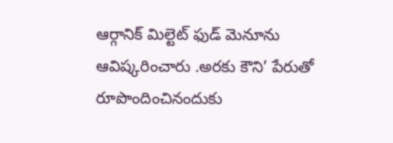ఆర్గానిక్ మిల్టెట్ ఫుడ్ మెనూను ఆవిష్క‌రించారు .అరకు కౌని’ పేరుతో రూపొందించినందుకు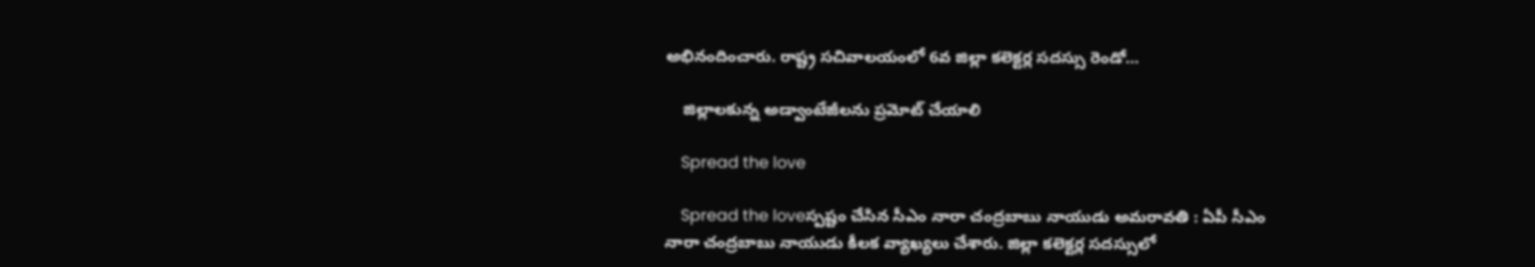అభినందించారు. రాష్ట్ర సచివాలయంలో 6వ జిల్లా కలెక్టర్ల సదస్సు రెండో…

    జిల్లాలకున్న అడ్వాంటేజీలను ప్రమోట్ చేయాలి

    Spread the love

    Spread the loveస్ప‌ష్టం చేసిన సీఎం నారా చంద్ర‌బాబు నాయుడు అమ‌రావ‌తి : ఏపీ సీఎం నారా చంద్రబాబు నాయుడు కీల‌క వ్యాఖ్య‌లు చేశారు. జిల్లా క‌లెక్ట‌ర్ల స‌ద‌స్సులో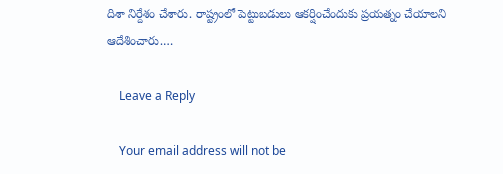దిశా నిర్దేశం చేశారు. రాష్ట్రంలో పెట్టుబ‌డులు ఆక‌ర్షించేందుకు ప్ర‌య‌త్నం చేయాల‌ని ఆదేశించారు.…

    Leave a Reply

    Your email address will not be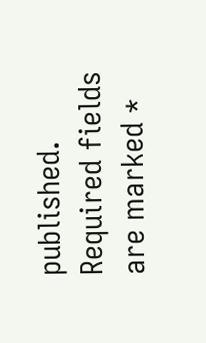published. Required fields are marked *